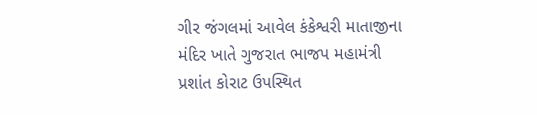ગીર જંગલમાં આવેલ કંકેશ્વરી માતાજીના મંદિર ખાતે ગુજરાત ભાજપ મહામંત્રી પ્રશાંત કોરાટ ઉપસ્થિત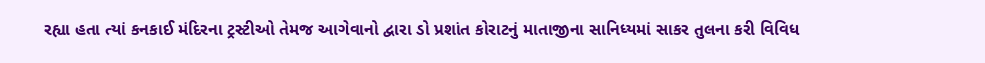રહ્યા હતા ત્યાં કનકાઈ મંદિરના ટ્રસ્ટીઓ તેમજ આગેવાનો દ્વારા ડો પ્રશાંત કોરાટનું માતાજીના સાનિધ્યમાં સાકર તુલના કરી વિવિધ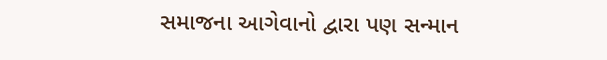સમાજના આગેવાનો દ્વારા પણ સન્માન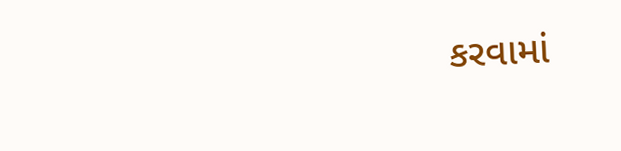કરવામાં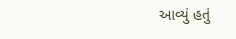આવ્યું હતું